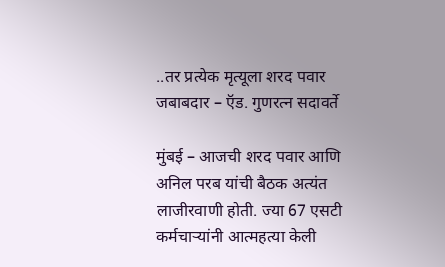..तर प्रत्येक मृत्यूला शरद पवार जबाबदार – ऍड. गुणरत्न सदावर्ते

मुंबई – आजची शरद पवार आणि अनिल परब यांची बैठक अत्यंत लाजीरवाणी होती. ज्या 67 एसटी कर्मचाऱ्यांनी आत्महत्या केली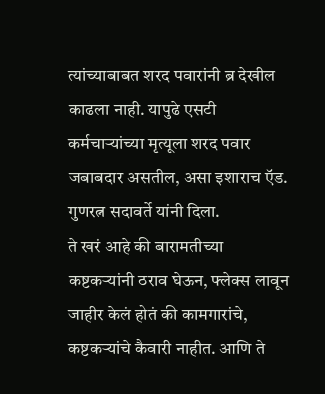त्यांच्याबाबत शरद पवारांनी ब्र देखील काढला नाही. यापुढे एसटी कर्मचाऱ्यांच्या मृत्यूला शरद पवार जबाबदार असतील, असा इशाराच ऍड. गुणरत्न सदावर्ते यांनी दिला.
ते खरं आहे की बारामतीच्या कष्टकऱ्यांनी ठराव घेऊन, फ्लेक्स लावून जाहीर केलं होतं की कामगारांचे, कष्टकऱ्यांचे कैवारी नाहीत. आणि ते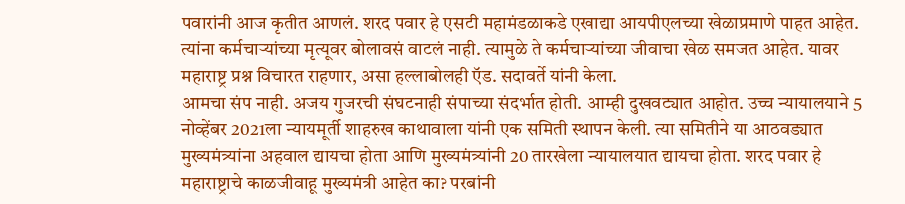पवारांनी आज कृतीत आणलं. शरद पवार हे एसटी महामंडळाकडे एखाद्या आयपीएलच्या खेळाप्रमाणे पाहत आहेत. त्यांना कर्मचाऱ्यांच्या मृत्यूवर बोलावसं वाटलं नाही. त्यामुळे ते कर्मचाऱ्यांच्या जीवाचा खेळ समजत आहेत. यावर महाराष्ट्र प्रश्न विचारत राहणार, असा हल्लाबोलही ऍड. सदावर्ते यांनी केला.
आमचा संप नाही. अजय गुजरची संघटनाही संपाच्या संदर्भात होती. आम्ही दुखवट्यात आहोत. उच्च न्यायालयाने 5 नोव्हेंबर 2021ला न्यायमूर्ती शाहरुख काथावाला यांनी एक समिती स्थापन केली. त्या समितीने या आठवड्यात मुख्यमंत्र्यांना अहवाल द्यायचा होता आणि मुख्यमंत्र्यांनी 20 तारखेला न्यायालयात द्यायचा होता. शरद पवार हे महाराष्ट्राचे काळजीवाहू मुख्यमंत्री आहेत का? परबांनी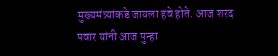मुख्यमंत्र्यांकडे जायला हवे होते. आज शरद पवार यांनी आज पुन्हा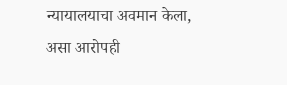न्यायालयाचा अवमान केला, असा आरोपही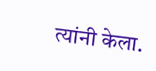त्यांनी केला.